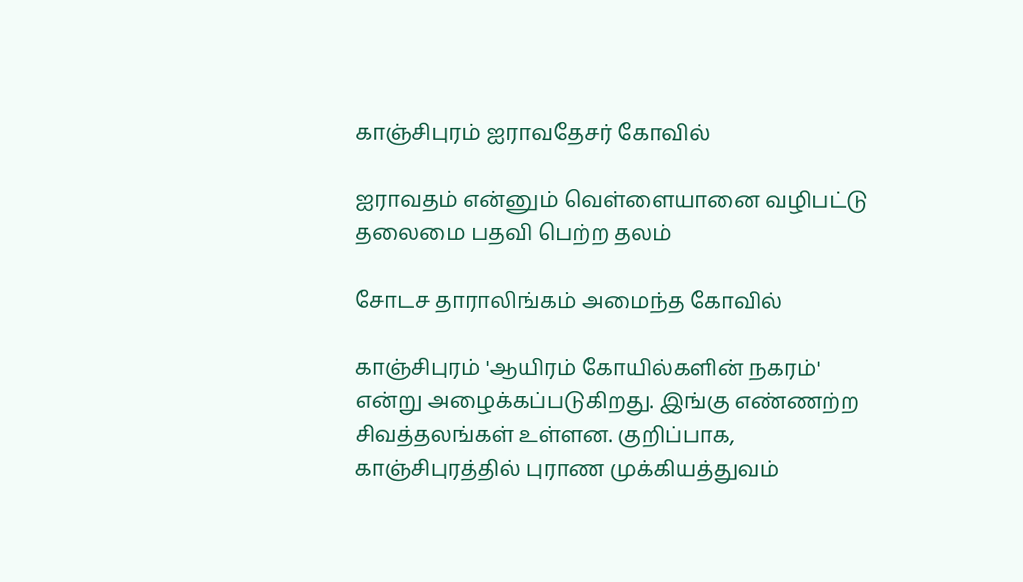காஞ்சிபுரம் ஐராவதேசர் கோவில்

ஐராவதம் என்னும் வெள்ளையானை வழிபட்டு தலைமை பதவி பெற்ற தலம்

சோடச தாராலிங்கம் அமைந்த கோவில்

காஞ்சிபுரம் 'ஆயிரம் கோயில்களின் நகரம்' என்று அழைக்கப்படுகிறது. இங்கு எண்ணற்ற சிவத்தலங்கள் உள்ளன. குறிப்பாக, காஞ்சிபுரத்தில் புராண முக்கியத்துவம்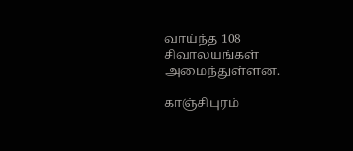வாய்ந்த 108 சிவாலயங்கள் அமைந்துள்ளன.

காஞ்சிபுரம்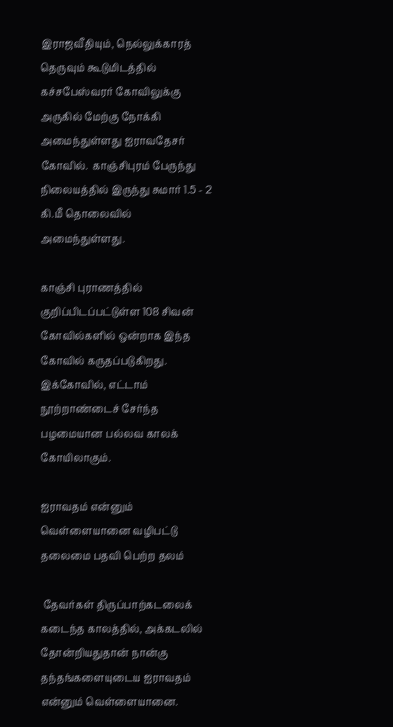இராஜவீதியும், நெல்லுக்காரத் தெருவும் கூடுமிடத்தில் கச்சபேஸ்வரர் கோவிலுக்கு அருகில் மேற்கு நோக்கி அமைந்துள்ளது ஐராவதேசர் கோவில்.  காஞ்சிபுரம் பேருந்து நிலையத்தில் இருந்து சுமார் 1.5 - 2 கி.மீ தொலைவில் அமைந்துள்ளது.

காஞ்சி புராணத்தில் குறிப்பிடப்பட்டுள்ள 108 சிவன் கோவில்களில் ஒன்றாக இந்த கோவில் கருதப்படுகிறது.  இக்கோவில், எட்டாம் நூற்றாண்டைச் சேர்ந்த பழமையான பல்லவ காலக் கோயிலாகும்.

ஐராவதம் என்னும் வெள்ளையானை வழிபட்டு தலைமை பதவி பெற்ற தலம்

 தேவர்கள் திருப்பாற்கடலைக் கடைந்த காலத்தில், அக்கடலில் தோன்றியதுதான் நான்கு தந்தங்களையுடைய ஐராவதம் என்னும் வெள்ளையானை.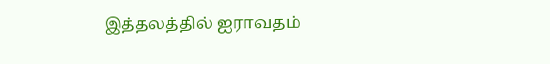இத்தலத்தில் ஐராவதம்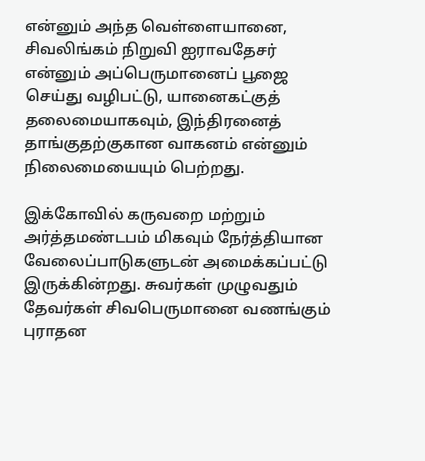என்னும் அந்த வெள்ளையானை, சிவலிங்கம் நிறுவி ஐராவதேசர் என்னும் அப்பெருமானைப் பூஜை செய்து வழிபட்டு, யானைகட்குத் தலைமையாகவும், இந்திரனைத் தாங்குதற்குகான வாகனம் என்னும் நிலைமையையும் பெற்றது.

இக்கோவில் கருவறை மற்றும் அர்த்தமண்டபம் மிகவும் நேர்த்தியான வேலைப்பாடுகளுடன் அமைக்கப்பட்டு இருக்கின்றது. சுவர்கள் முழுவதும் தேவர்கள் சிவபெருமானை வணங்கும் புராதன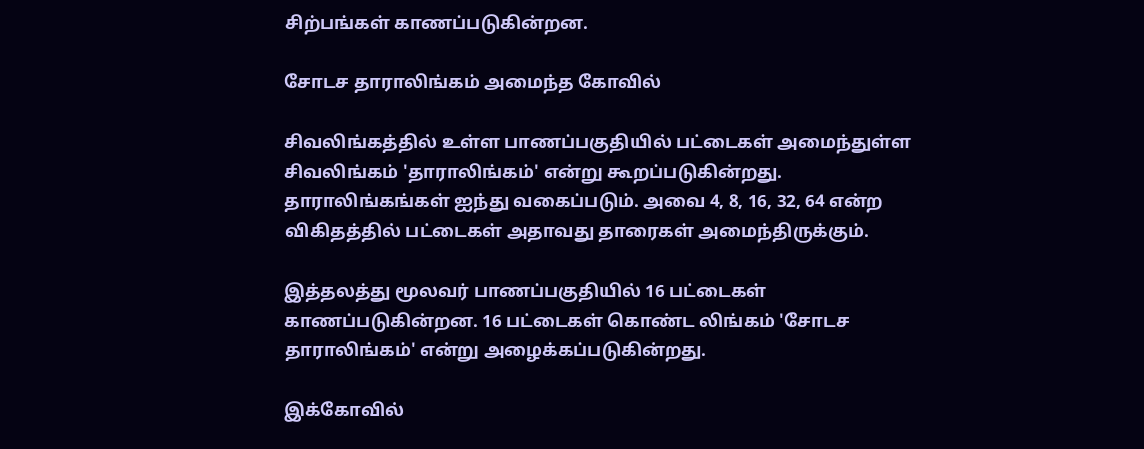சிற்பங்கள் காணப்படுகின்றன.

சோடச தாராலிங்கம் அமைந்த கோவில்

சிவலிங்கத்தில் உள்ள பாணப்பகுதியில் பட்டைகள் அமைந்துள்ள சிவலிங்கம் 'தாராலிங்கம்' என்று கூறப்படுகின்றது.  தாராலிங்கங்கள் ஐந்து வகைப்படும். அவை 4, 8, 16, 32, 64 என்ற விகிதத்தில் பட்டைகள் அதாவது தாரைகள் அமைந்திருக்கும்.

இத்தலத்து மூலவர் பாணப்பகுதியில் 16 பட்டைகள் காணப்படுகின்றன. 16 பட்டைகள் கொண்ட லிங்கம் 'சோடச தாராலிங்கம்' என்று அழைக்கப்படுகின்றது.

இக்கோவில்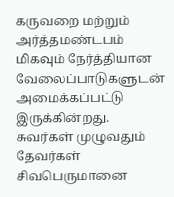கருவறை மற்றும் அர்த்தமண்டபம் மிகவும் நேர்த்தியான வேலைப்பாடுகளுடன் அமைக்கப்பட்டு இருக்கின்றது. சுவர்கள் முழுவதும் தேவர்கள் சிவபெருமானை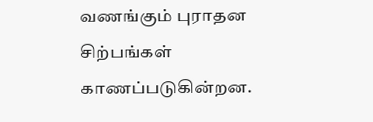வணங்கும் புராதன சிற்பங்கள் காணப்படுகின்றன.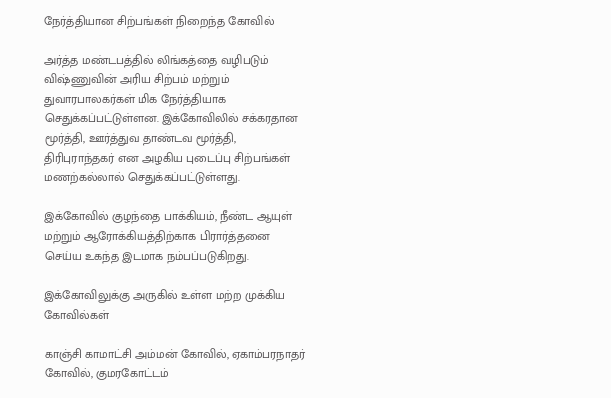நேர்த்தியான சிற்பங்கள் நிறைந்த கோவில்

அர்த்த மண்டபத்தில் லிங்கத்தை வழிபடும் விஷ்ணுவின் அரிய சிற்பம் மற்றும் துவாரபாலகர்கள் மிக நேர்த்தியாக செதுக்கப்பட்டுள்ளன. இக்கோவிலில் சக்கரதான மூர்த்தி, ஊர்த்துவ தாண்டவ மூர்த்தி, திரிபுராந்தகர் என அழகிய புடைப்பு சிற்பங்கள் மணற்கல்லால் செதுக்கப்பட்டுள்ளது.

இக்கோவில் குழந்தை பாக்கியம், நீண்ட ஆயுள் மற்றும் ஆரோக்கியத்திற்காக பிரார்த்தனை செய்ய உகந்த இடமாக நம்பப்படுகிறது.

இக்கோவிலுக்கு அருகில் உள்ள மற்ற முக்கிய கோவில்கள்

காஞ்சி காமாட்சி அம்மன் கோவில், ஏகாம்பரநாதர் கோவில், குமரகோட்டம்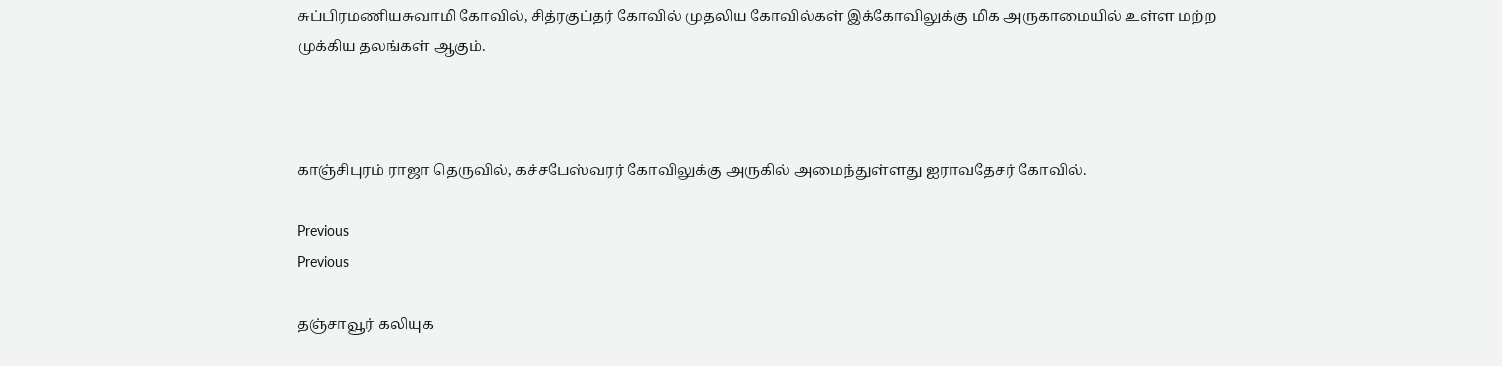சுப்பிரமணியசுவாமி கோவில், சித்ரகுப்தர் கோவில் முதலிய கோவில்கள் இக்கோவிலுக்கு மிக அருகாமையில் உள்ள மற்ற முக்கிய தலங்கள் ஆகும்.



காஞ்சிபுரம் ராஜா தெருவில், கச்சபேஸ்வரர் கோவிலுக்கு அருகில் அமைந்துள்ளது ஐராவதேசர் கோவில்.

Previous
Previous

தஞ்சாவூர் கலியுக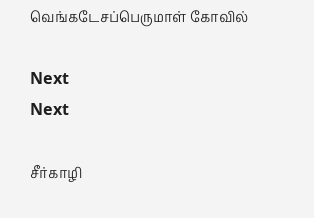வெங்கடேசப்பெருமாள் கோவில்

Next
Next

சீர்காழி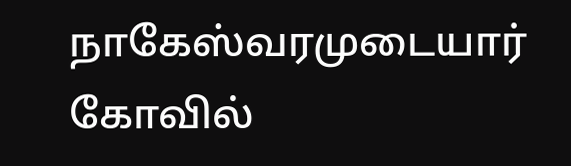நாகேஸ்வரமுடையார் கோவில்